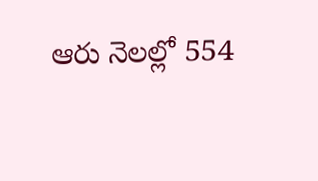ఆరు నెలల్లో 554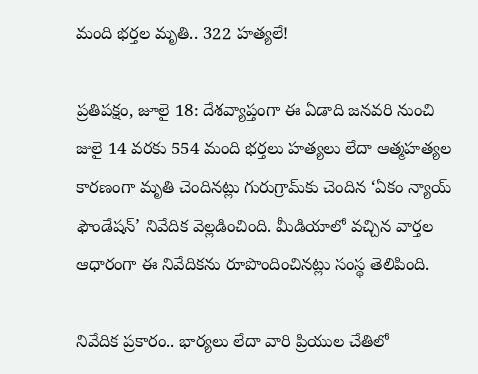మంది భర్తల మృతి.. 322 హత్యలే!

ప్రతిపక్షం, జూలై 18: దేశవ్యాప్తంగా ఈ ఏడాది జనవరి నుంచి జులై 14 వరకు 554 మంది భర్తలు హత్యలు లేదా ఆత్మహత్యల కారణంగా మృతి చెందినట్లు గురుగ్రామ్‌కు చెందిన ‘ఏకం న్యాయ్ ఫౌండేషన్’ నివేదిక వెల్లడించింది. మీడియాలో వచ్చిన వార్తల ఆధారంగా ఈ నివేదికను రూపొందించినట్లు సంస్థ తెలిపింది.

నివేదిక ప్రకారం.. భార్యలు లేదా వారి ప్రియుల చేతిలో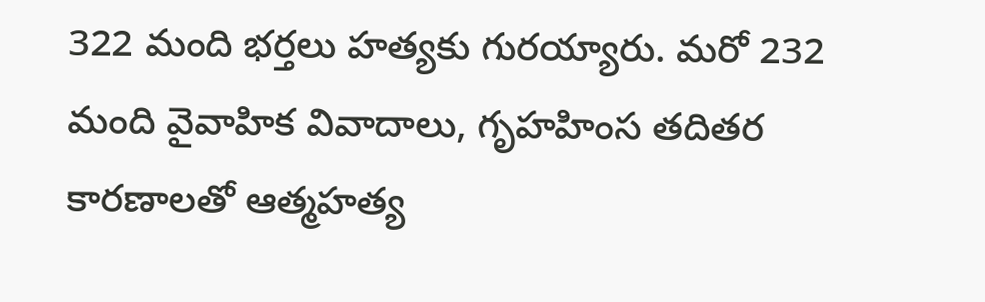322 మంది భర్తలు హత్యకు గురయ్యారు. మరో 232 మంది వైవాహిక వివాదాలు, గృహహింస తదితర కారణాలతో ఆత్మహత్య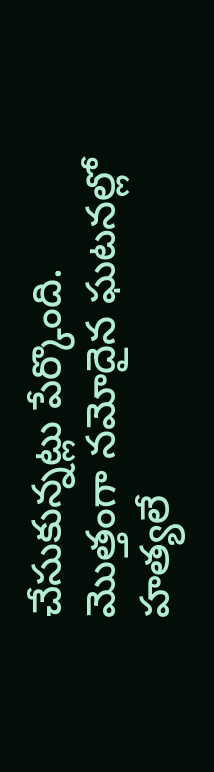చేసుకున్నట్లు పేర్కొంది. మొత్తంగా నమోదైన ఘటనల్లో హత్యలే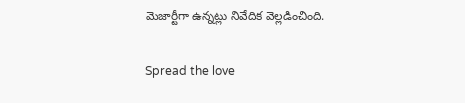మెజార్టీగా ఉన్నట్లు నివేదిక వెల్లడించింది.

Spread the love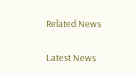Related News

Latest News